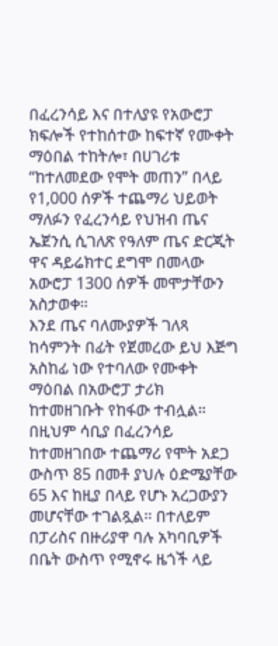በፈረንሳይ እና በተለያዩ የአውሮፓ ክፍሎች የተከሰተው ከፍተኛ የሙቀት ማዕበል ተከትሎ፣ በሀገሪቱ “ከተለመደው የሞት መጠን” በላይ የ1,000 ሰዎች ተጨማሪ ህይወት ማለፉን የፈረንሳይ የህዝብ ጤና ኤጀንሲ ሲገለጽ የዓለም ጤና ድርጂት ዋና ዳይሬክተር ደግሞ በመላው አውሮፓ 1300 ሰዎች መሞታቸውን አስታወቀ።
እንደ ጤና ባለሙያዎች ገለጻ ከሳምንት በፊት የጀመረው ይህ እጅግ አስከፊ ነው የተባለው የሙቀት ማዕበል በአውሮፓ ታሪክ ከተመዘገቡት የከፋው ተብሏል።
በዚህም ሳቢያ በፈረንሳይ ከተመዘገበው ተጨማሪ የሞት አደጋ ውስጥ 85 በመቶ ያህሉ ዕድሜያቸው 65 እና ከዚያ በላይ የሆኑ አረጋውያን መሆናቸው ተገልጿል። በተለይም በፓሪስና በዙሪያዋ ባሉ አካባቢዎች በቤት ውስጥ የሚኖሩ ዜጎች ላይ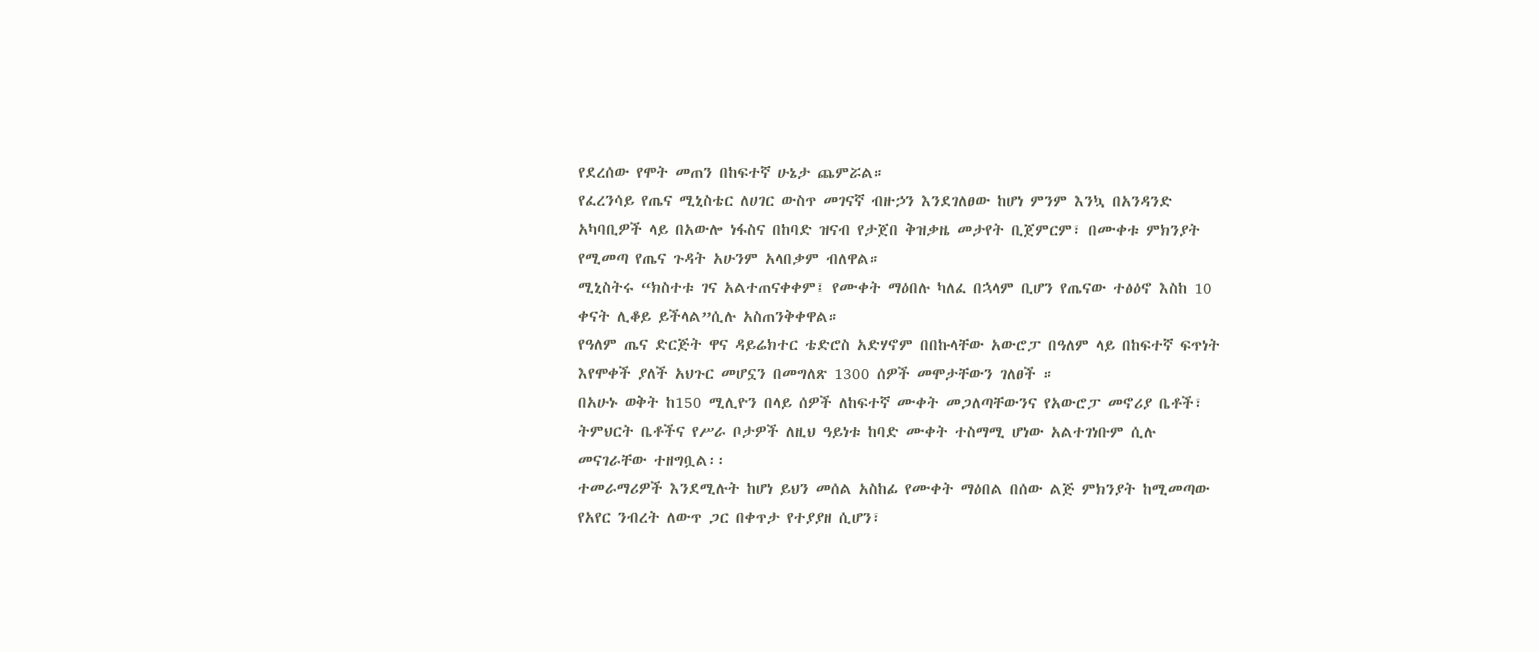የደረሰው የሞት መጠን በከፍተኛ ሁኔታ ጨምሯል።
የፈረንሳይ የጤና ሚኒስቴር ለሀገር ውስጥ መገናኛ ብዙኃን እንደገለፀው ከሆነ ምንም እንኳ በአንዳንድ አካባቢዎች ላይ በአውሎ ነፋስና በከባድ ዝናብ የታጀበ ቅዝቃዜ መታየት ቢጀምርም፣ በሙቀቱ ምክንያት የሚመጣ የጤና ጉዳት አሁንም አላበቃም ብለዋል።
ሚኒስትሩ “ክስተቱ ገና አልተጠናቀቀም፤ የሙቀት ማዕበሉ ካለፈ በኋላም ቢሆን የጤናው ተፅዕኖ እስከ 10 ቀናት ሊቆይ ይችላል”ሲሉ አስጠንቅቀዋል።
የዓለም ጤና ድርጅት ዋና ዳይሬክተር ቴድሮስ አድሃኖም በበኩላቸው አውሮፓ በዓለም ላይ በከፍተኛ ፍጥነት እየሞቀች ያለች አህጉር መሆኗን በመግለጽ 1300 ሰዎች መሞታቸውን ገለፀች ።
በአሁኑ ወቅት ከ150 ሚሊዮን በላይ ሰዎች ለከፍተኛ ሙቀት መጋለጣቸውንና የአውሮፓ መኖሪያ ቤቶች፣ ትምህርት ቤቶችና የሥራ ቦታዎች ለዚህ ዓይነቱ ከባድ ሙቀት ተስማሚ ሆነው አልተገነቡም ሲሉ መናገራቸው ተዘግቧል፡፡
ተመራማሪዎች እንደሚሉት ከሆነ ይህን መሰል አስከፊ የሙቀት ማዕበል በሰው ልጅ ምክንያት ከሚመጣው የአየር ንብረት ለውጥ ጋር በቀጥታ የተያያዘ ሲሆን፣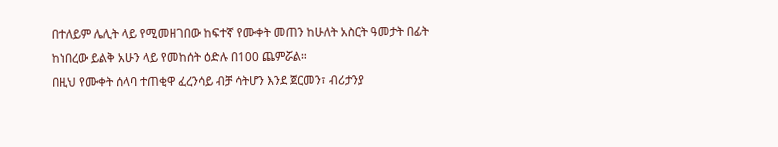በተለይም ሌሊት ላይ የሚመዘገበው ከፍተኛ የሙቀት መጠን ከሁለት አስርት ዓመታት በፊት ከነበረው ይልቅ አሁን ላይ የመከሰት ዕድሉ በ100 ጨምሯል።
በዚህ የሙቀት ሰላባ ተጠቂዋ ፈረንሳይ ብቻ ሳትሆን እንደ ጀርመን፣ ብሪታንያ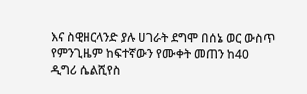እና ስዊዘርላንድ ያሉ ሀገራት ደግሞ በሰኔ ወር ውስጥ የምንጊዜም ከፍተኛውን የሙቀት መጠን ከ40 ዲግሪ ሴልሺየስ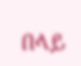በላይ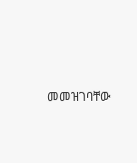መመዝገባቸው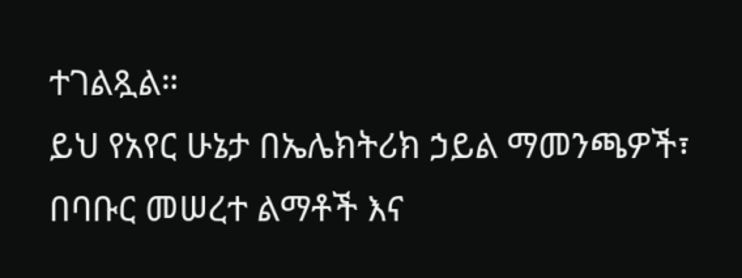ተገልጿል።
ይህ የአየር ሁኔታ በኤሌክትሪክ ኃይል ማመንጫዎች፣ በባቡር መሠረተ ልማቶች እና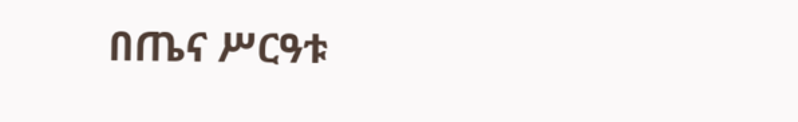በጤና ሥርዓቱ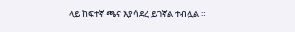ላይ ከፍተኛ ጫና እያሳደረ ይገኛል ተብሏል ።